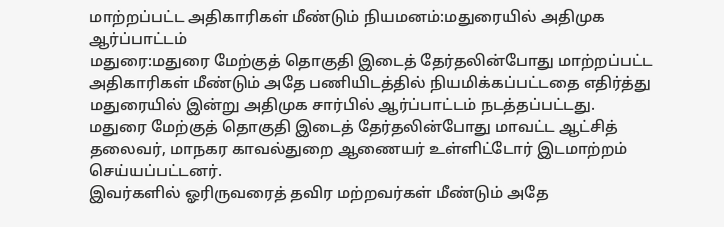மாற்றப்பட்ட அதிகாரிகள் மீண்டும் நியமனம்:மதுரையில் அதிமுக ஆர்ப்பாட்டம்
மதுரை:மதுரை மேற்குத் தொகுதி இடைத் தேர்தலின்போது மாற்றப்பட்ட அதிகாரிகள் மீண்டும் அதே பணியிடத்தில் நியமிக்கப்பட்டதை எதிர்த்து மதுரையில் இன்று அதிமுக சார்பில் ஆர்ப்பாட்டம் நடத்தப்பட்டது.
மதுரை மேற்குத் தொகுதி இடைத் தேர்தலின்போது மாவட்ட ஆட்சித் தலைவர், மாநகர காவல்துறை ஆணையர் உள்ளிட்டோர் இடமாற்றம் செய்யப்பட்டனர்.
இவர்களில் ஓரிருவரைத் தவிர மற்றவர்கள் மீண்டும் அதே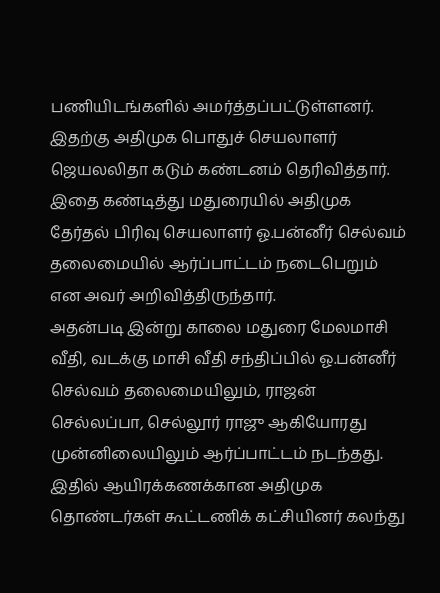பணியிடங்களில் அமர்த்தப்பட்டுள்ளனர். இதற்கு அதிமுக பொதுச் செயலாளர் ஜெயலலிதா கடும் கண்டனம் தெரிவித்தார்.
இதை கண்டித்து மதுரையில் அதிமுக தேர்தல் பிரிவு செயலாளர் ஓ.பன்னீர் செல்வம் தலைமையில் ஆர்ப்பாட்டம் நடைபெறும் என அவர் அறிவித்திருந்தார்.
அதன்படி இன்று காலை மதுரை மேலமாசி வீதி, வடக்கு மாசி வீதி சந்திப்பில் ஓ.பன்னீர் செல்வம் தலைமையிலும், ராஜன் செல்லப்பா, செல்லூர் ராஜு ஆகியோரது முன்னிலையிலும் ஆர்ப்பாட்டம் நடந்தது.
இதில் ஆயிரக்கணக்கான அதிமுக தொண்டர்கள் கூட்டணிக் கட்சியினர் கலந்து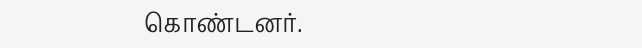கொண்டனர்.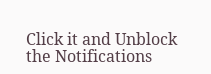Click it and Unblock the Notifications